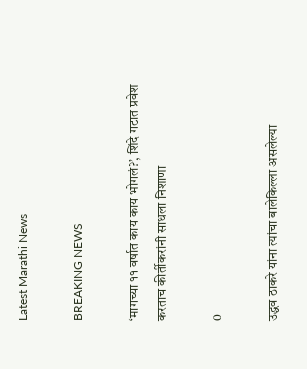Latest Marathi News

BREAKING NEWS

‘मागच्या ११ वर्षात काय काय भोगलं?’, शिंदे गटात प्रवेश करताच कीर्तीकरांनी साधला निशाणा

0

उद्धव ठाकरे यांना त्यांचा बालेकिल्ला असलेल्या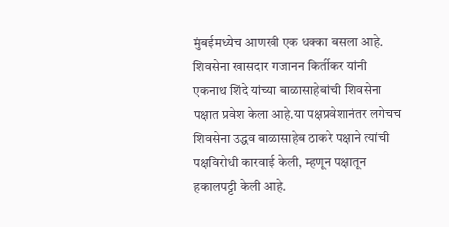मुंबईमध्येच आणखी एक धक्का बसला आहे. शिवसेना खासदार गजानन किर्तीकर यांनी एकनाथ शिंदे यांच्या बाळासाहेबांची शिवसेना पक्षात प्रवेश केला आहे.या पक्षप्रवेशानंतर लगेचच शिवसेना उद्धव बाळासाहेब ठाकरे पक्षाने त्यांची पक्षविरोधी कारवाई केली, म्हणून पक्षातून हकालपट्टी केली आहे.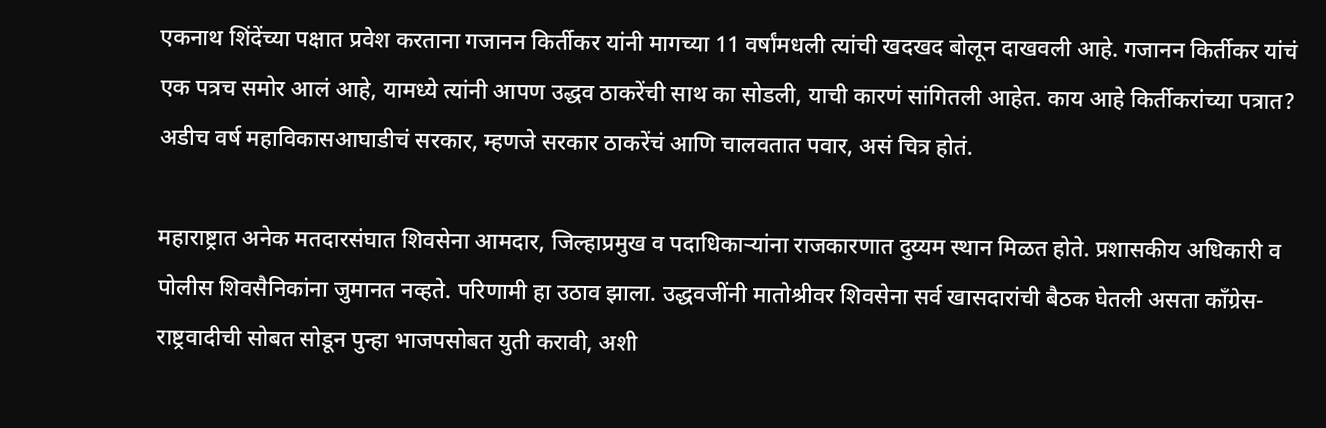एकनाथ शिंदेंच्या पक्षात प्रवेश करताना गजानन किर्तीकर यांनी मागच्या 11 वर्षांमधली त्यांची खदखद बोलून दाखवली आहे. गजानन किर्तीकर यांचं एक पत्रच समोर आलं आहे, यामध्ये त्यांनी आपण उद्धव ठाकरेंची साथ का सोडली, याची कारणं सांगितली आहेत. काय आहे किर्तीकरांच्या पत्रात? अडीच वर्ष महाविकासआघाडीचं सरकार, म्हणजे सरकार ठाकरेंचं आणि चालवतात पवार, असं चित्र होतं.

महाराष्ट्रात अनेक मतदारसंघात शिवसेना आमदार, जिल्हाप्रमुख व पदाधिकाऱ्यांना राजकारणात दुय्यम स्थान मिळत होते. प्रशासकीय अधिकारी व पोलीस शिवसैनिकांना जुमानत नव्हते. परिणामी हा उठाव झाला. उद्धवजींनी मातोश्रीवर शिवसेना सर्व खासदारांची बैठक घेतली असता काँग्रेस-राष्ट्रवादीची सोबत सोडून पुन्हा भाजपसोबत युती करावी, अशी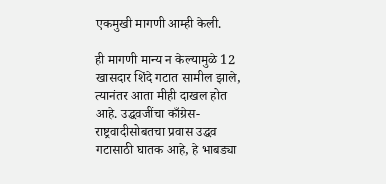एकमुखी मागणी आम्ही केली.

ही मागणी मान्य न केल्यामुळे 12 खासदार शिंदे गटात सामील झाले, त्यानंतर आता मीही दाखल होत आहे. उद्धवजींचा काँग्रेस-राष्ट्रवादीसोबतचा प्रवास उद्धव गटासाठी घातक आहे, हे भाबड्या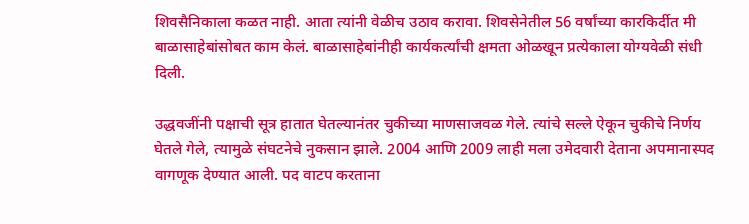शिवसैनिकाला कळत नाही. आता त्यांनी वेळीच उठाव करावा. शिवसेनेतील 56 वर्षांच्या कारकिर्दीत मी बाळासाहेबांसोबत काम केलं. बाळासाहेबांनीही कार्यकर्त्यांची क्षमता ओळखून प्रत्येकाला योग्यवेळी संधी दिली.

उद्धवजींनी पक्षाची सूत्र हातात घेतल्यानंतर चुकीच्या माणसाजवळ गेले. त्यांचे सल्ले ऐकून चुकीचे निर्णय घेतले गेले, त्यामुळे संघटनेचे नुकसान झाले. 2004 आणि 2009 लाही मला उमेदवारी देताना अपमानास्पद वागणूक देण्यात आली. पद वाटप करताना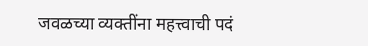जवळच्या व्यक्तींना महत्त्वाची पदं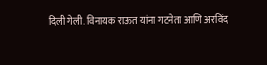दिली गेली. विनायक राऊत यांना गटनेता आणि अरविंद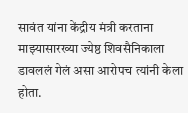सावंत यांना केंद्रीय मंत्री करताना माझ्यासारख्या ज्येष्ठ शिवसैनिकाला डावललं गेलं असा आरोपच त्यांनी केला होता.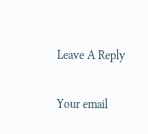Leave A Reply

Your email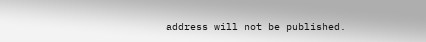address will not be published.